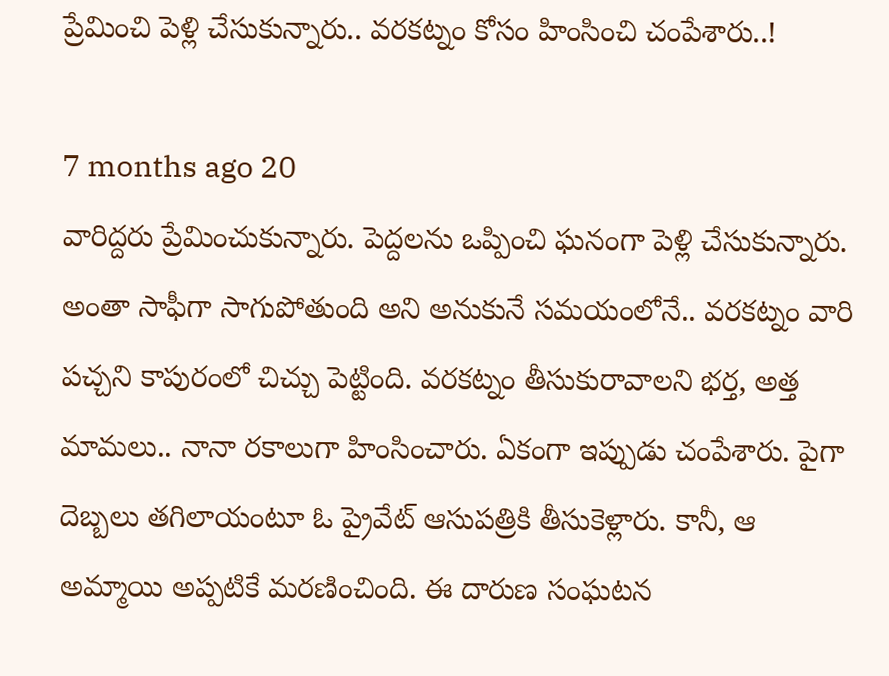ప్రేమించి పెళ్లి చేసుకున్నారు.. వరకట్నం కోసం హింసించి చంపేశారు..!

7 months ago 20
వారిద్దరు ప్రేమించుకున్నారు. పెద్దలను ఒప్పించి ఘనంగా పెళ్లి చేసుకున్నారు. అంతా సాఫీగా సాగుపోతుంది అని అనుకునే సమయంలోనే.. వరకట్నం వారి పచ్చని కాపురంలో చిచ్చు పెట్టింది. వరకట్నం తీసుకురావాలని భర్త, అత్త మామలు.. నానా రకాలుగా హింసించారు. ఏకంగా ఇప్పుడు చంపేశారు. పైగా దెబ్బలు తగిలాయంటూ ఓ ప్రైవేట్ ఆసుపత్రికి తీసుకెళ్లారు. కానీ, ఆ అమ్మాయి అప్పటికే మరణించింది. ఈ దారుణ సంఘటన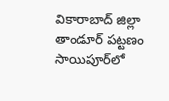వికారాబాద్ జిల్లా తాండూర్ పట్టణం సాయిపూర్‌లో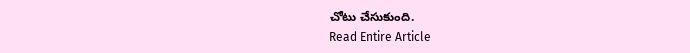చోటు చేసుకుంది.
Read Entire Article